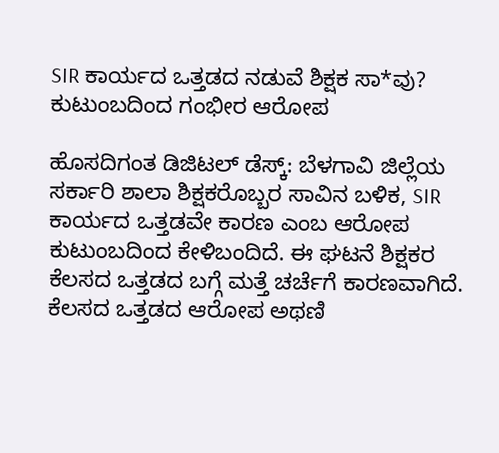SIR ಕಾರ್ಯದ ಒತ್ತಡದ ನಡುವೆ ಶಿಕ್ಷಕ ಸಾ*ವು? ಕುಟುಂಬದಿಂದ ಗಂಭೀರ ಆರೋಪ

ಹೊಸದಿಗಂತ ಡಿಜಿಟಲ್ ಡೆಸ್ಕ್: ಬೆಳಗಾವಿ ಜಿಲ್ಲೆಯ ಸರ್ಕಾರಿ ಶಾಲಾ ಶಿಕ್ಷಕರೊಬ್ಬರ ಸಾವಿನ ಬಳಿಕ, SIR ಕಾರ್ಯದ ಒತ್ತಡವೇ ಕಾರಣ ಎಂಬ ಆರೋಪ ಕುಟುಂಬದಿಂದ ಕೇಳಿಬಂದಿದೆ. ಈ ಘಟನೆ ಶಿಕ್ಷಕರ ಕೆಲಸದ ಒತ್ತಡದ ಬಗ್ಗೆ ಮತ್ತೆ ಚರ್ಚೆಗೆ ಕಾರಣವಾಗಿದೆ. ಕೆಲಸದ ಒತ್ತಡದ ಆರೋಪ ಅಥಣಿ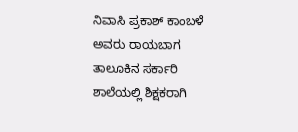ನಿವಾಸಿ ಪ್ರಕಾಶ್ ಕಾಂಬಳೆ ಅವರು ರಾಯಬಾಗ ತಾಲೂಕಿನ ಸರ್ಕಾರಿ ಶಾಲೆಯಲ್ಲಿ ಶಿಕ್ಷಕರಾಗಿ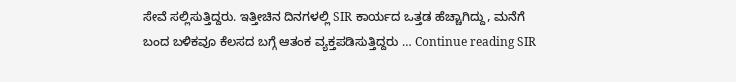ಸೇವೆ ಸಲ್ಲಿಸುತ್ತಿದ್ದರು. ಇತ್ತೀಚಿನ ದಿನಗಳಲ್ಲಿ SIR ಕಾರ್ಯದ ಒತ್ತಡ ಹೆಚ್ಚಾಗಿದ್ದು, ಮನೆಗೆ ಬಂದ ಬಳಿಕವೂ ಕೆಲಸದ ಬಗ್ಗೆ ಆತಂಕ ವ್ಯಕ್ತಪಡಿಸುತ್ತಿದ್ದರು … Continue reading SIR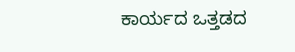ಕಾರ್ಯದ ಒತ್ತಡದ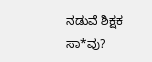ನಡುವೆ ಶಿಕ್ಷಕ ಸಾ*ವು?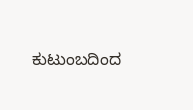ಕುಟುಂಬದಿಂದ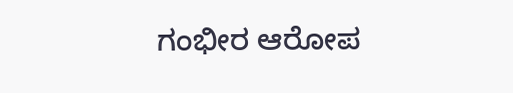ಗಂಭೀರ ಆರೋಪ